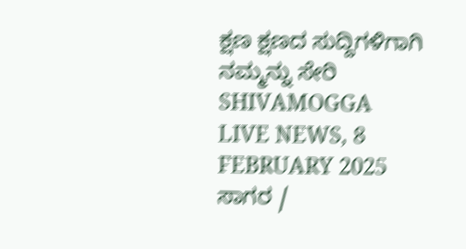ಕ್ಷಣ ಕ್ಷಣದ ಸುದ್ದಿಗಳಿಗಾಗಿ ನಮ್ಮನ್ನು ಸೇರಿ
SHIVAMOGGA LIVE NEWS, 8 FEBRUARY 2025
ಸಾಗರ /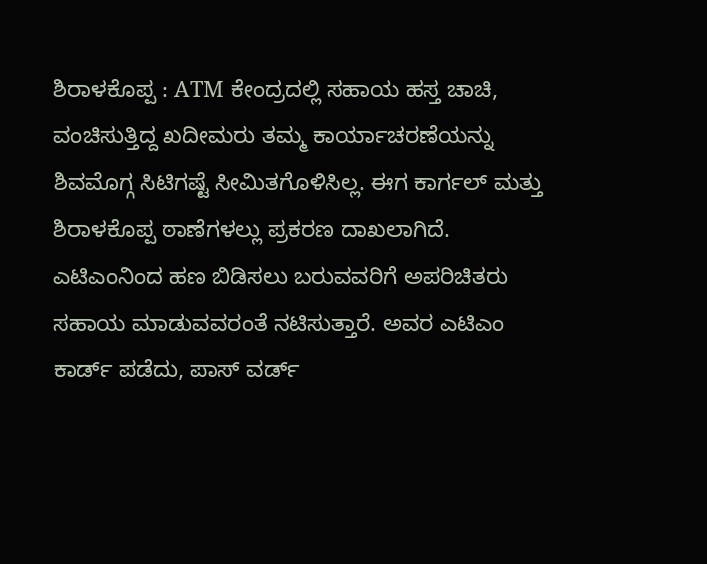ಶಿರಾಳಕೊಪ್ಪ : ATM ಕೇಂದ್ರದಲ್ಲಿ ಸಹಾಯ ಹಸ್ತ ಚಾಚಿ, ವಂಚಿಸುತ್ತಿದ್ದ ಖದೀಮರು ತಮ್ಮ ಕಾರ್ಯಾಚರಣೆಯನ್ನು ಶಿವಮೊಗ್ಗ ಸಿಟಿಗಷ್ಟೆ ಸೀಮಿತಗೊಳಿಸಿಲ್ಲ. ಈಗ ಕಾರ್ಗಲ್ ಮತ್ತು ಶಿರಾಳಕೊಪ್ಪ ಠಾಣೆಗಳಲ್ಲು ಪ್ರಕರಣ ದಾಖಲಾಗಿದೆ.
ಎಟಿಎಂನಿಂದ ಹಣ ಬಿಡಿಸಲು ಬರುವವರಿಗೆ ಅಪರಿಚಿತರು ಸಹಾಯ ಮಾಡುವವರಂತೆ ನಟಿಸುತ್ತಾರೆ. ಅವರ ಎಟಿಎಂ ಕಾರ್ಡ್ ಪಡೆದು, ಪಾಸ್ ವರ್ಡ್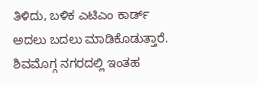ತಿಳಿದು, ಬಳಿಕ ಎಟಿಎಂ ಕಾರ್ಡ್ ಅದಲು ಬದಲು ಮಾಡಿಕೊಡುತ್ತಾರೆ. ಶಿವಮೊಗ್ಗ ನಗರದಲ್ಲಿ ಇಂತಹ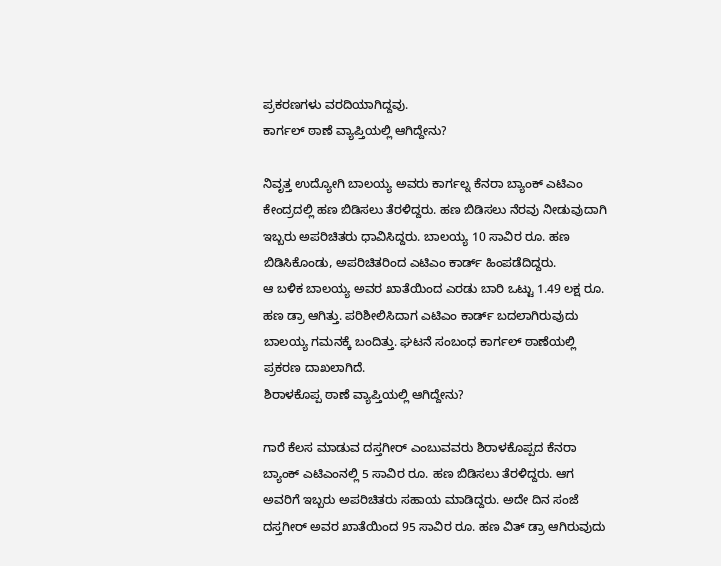ಪ್ರಕರಣಗಳು ವರದಿಯಾಗಿದ್ದವು.
ಕಾರ್ಗಲ್ ಠಾಣೆ ವ್ಯಾಪ್ತಿಯಲ್ಲಿ ಆಗಿದ್ದೇನು?

ನಿವೃತ್ತ ಉದ್ಯೋಗಿ ಬಾಲಯ್ಯ ಅವರು ಕಾರ್ಗಲ್ನ ಕೆನರಾ ಬ್ಯಾಂಕ್ ಎಟಿಎಂ ಕೇಂದ್ರದಲ್ಲಿ ಹಣ ಬಿಡಿಸಲು ತೆರಳಿದ್ದರು. ಹಣ ಬಿಡಿಸಲು ನೆರವು ನೀಡುವುದಾಗಿ ಇಬ್ಬರು ಅಪರಿಚಿತರು ಧಾವಿಸಿದ್ದರು. ಬಾಲಯ್ಯ 10 ಸಾವಿರ ರೂ. ಹಣ ಬಿಡಿಸಿಕೊಂಡು, ಅಪರಿಚಿತರಿಂದ ಎಟಿಎಂ ಕಾರ್ಡ್ ಹಿಂಪಡೆದಿದ್ದರು.
ಆ ಬಳಿಕ ಬಾಲಯ್ಯ ಅವರ ಖಾತೆಯಿಂದ ಎರಡು ಬಾರಿ ಒಟ್ಟು 1.49 ಲಕ್ಷ ರೂ. ಹಣ ಡ್ರಾ ಆಗಿತ್ತು. ಪರಿಶೀಲಿಸಿದಾಗ ಎಟಿಎಂ ಕಾರ್ಡ್ ಬದಲಾಗಿರುವುದು ಬಾಲಯ್ಯ ಗಮನಕ್ಕೆ ಬಂದಿತ್ತು. ಘಟನೆ ಸಂಬಂಧ ಕಾರ್ಗಲ್ ಠಾಣೆಯಲ್ಲಿ ಪ್ರಕರಣ ದಾಖಲಾಗಿದೆ.
ಶಿರಾಳಕೊಪ್ಪ ಠಾಣೆ ವ್ಯಾಪ್ತಿಯಲ್ಲಿ ಆಗಿದ್ದೇನು?

ಗಾರೆ ಕೆಲಸ ಮಾಡುವ ದಸ್ತಗೀರ್ ಎಂಬುವವರು ಶಿರಾಳಕೊಪ್ಪದ ಕೆನರಾ ಬ್ಯಾಂಕ್ ಎಟಿಎಂನಲ್ಲಿ 5 ಸಾವಿರ ರೂ. ಹಣ ಬಿಡಿಸಲು ತೆರಳಿದ್ದರು. ಆಗ ಅವರಿಗೆ ಇಬ್ಬರು ಅಪರಿಚಿತರು ಸಹಾಯ ಮಾಡಿದ್ದರು. ಅದೇ ದಿನ ಸಂಜೆ ದಸ್ತಗೀರ್ ಅವರ ಖಾತೆಯಿಂದ 95 ಸಾವಿರ ರೂ. ಹಣ ವಿತ್ ಡ್ರಾ ಆಗಿರುವುದು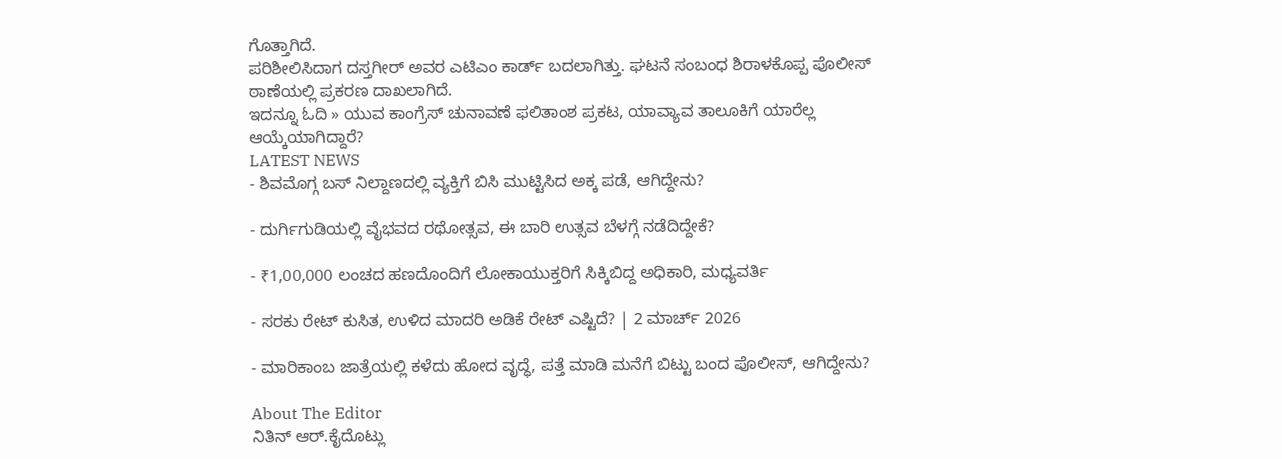ಗೊತ್ತಾಗಿದೆ.
ಪರಿಶೀಲಿಸಿದಾಗ ದಸ್ತಗೀರ್ ಅವರ ಎಟಿಎಂ ಕಾರ್ಡ್ ಬದಲಾಗಿತ್ತು. ಘಟನೆ ಸಂಬಂಧ ಶಿರಾಳಕೊಪ್ಪ ಪೊಲೀಸ್ ಠಾಣೆಯಲ್ಲಿ ಪ್ರಕರಣ ದಾಖಲಾಗಿದೆ.
ಇದನ್ನೂ ಓದಿ » ಯುವ ಕಾಂಗ್ರೆಸ್ ಚುನಾವಣೆ ಫಲಿತಾಂಶ ಪ್ರಕಟ, ಯಾವ್ಯಾವ ತಾಲೂಕಿಗೆ ಯಾರೆಲ್ಲ ಆಯ್ಕೆಯಾಗಿದ್ದಾರೆ?
LATEST NEWS
- ಶಿವಮೊಗ್ಗ ಬಸ್ ನಿಲ್ದಾಣದಲ್ಲಿ ವ್ಯಕ್ತಿಗೆ ಬಿಸಿ ಮುಟ್ಟಿಸಿದ ಅಕ್ಕ ಪಡೆ, ಆಗಿದ್ದೇನು?

- ದುರ್ಗಿಗುಡಿಯಲ್ಲಿ ವೈಭವದ ರಥೋತ್ಸವ, ಈ ಬಾರಿ ಉತ್ಸವ ಬೆಳಗ್ಗೆ ನಡೆದಿದ್ದೇಕೆ?

- ₹1,00,000 ಲಂಚದ ಹಣದೊಂದಿಗೆ ಲೋಕಾಯುಕ್ತರಿಗೆ ಸಿಕ್ಕಿಬಿದ್ದ ಅಧಿಕಾರಿ, ಮಧ್ಯವರ್ತಿ

- ಸರಕು ರೇಟ್ ಕುಸಿತ, ಉಳಿದ ಮಾದರಿ ಅಡಿಕೆ ರೇಟ್ ಎಷ್ಟಿದೆ? | 2 ಮಾರ್ಚ್ 2026

- ಮಾರಿಕಾಂಬ ಜಾತ್ರೆಯಲ್ಲಿ ಕಳೆದು ಹೋದ ವೃದ್ಧೆ, ಪತ್ತೆ ಮಾಡಿ ಮನೆಗೆ ಬಿಟ್ಟು ಬಂದ ಪೊಲೀಸ್, ಆಗಿದ್ದೇನು?

About The Editor
ನಿತಿನ್ ಆರ್.ಕೈದೊಟ್ಲು